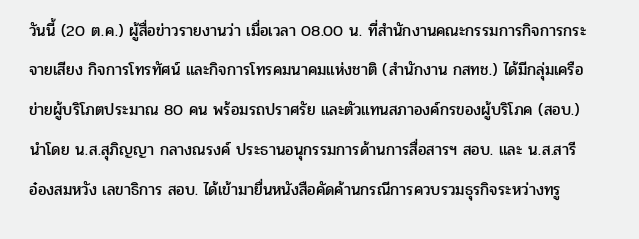วันนี้ (20 ต.ค.) ผู้สื่อข่าวรายงานว่า เมื่อเวลา 08.00 น. ที่สำนักงานคณะกรรมการกิจการกระจายเสียง กิจการโทรทัศน์ และกิจการโทรคมนาคมแห่งชาติ (สำนักงาน กสทช.) ได้มีกลุ่มเครือข่ายผู้บริโภตประมาณ 80 คน พร้อมรถปราศรัย และตัวแทนสภาองค์กรของผู้บริโภค (สอบ.) นำโดย น.ส.สุภิญญา กลางณรงค์ ประธานอนุกรรมการด้านการสื่อสารฯ สอบ. และ น.ส.สารี อ๋องสมหวัง เลขาธิการ สอบ. ได้เข้ามายื่นหนังสือคัดค้านกรณีการควบรวมธุรกิจระหว่างทรู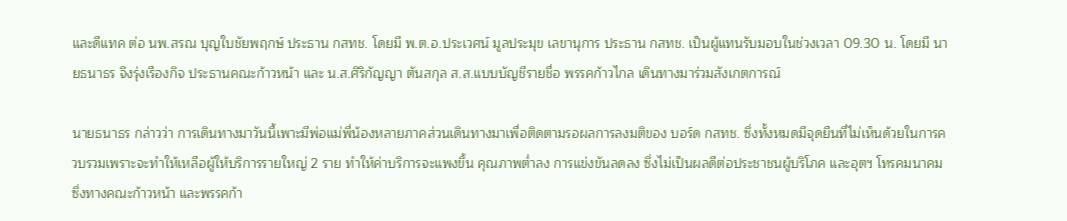และดีแทค ต่อ นพ.สรณ บุญใบชัยพฤกษ์ ประธาน กสทช. โดยมี พ.ต.อ.ประเวศน์ มูลประมุข เลขานุการ ประธาน กสทช. เป็นผู้แทนรับมอบในช่วงเวลา 09.30 น. โดยมี นายธนาธร จึงรุ่งเรืองกิจ ประธานคณะก้าวหน้า และ น.ส.ศิริกัญญา ตันสกุล ส.ส.แบบบัญชีรายชื่อ พรรคก้าวไกล เดินทางมาร่วมสังเกตการณ์

นายธนาธร กล่าวว่า การเดินทางมาวันนี้เพาะมีพ่อแม่พี่น้องหลายภาคส่วนเดินทางมาเพื่อติดตามรอผลการลงมติของ บอร์ด กสทช. ซึ่งทั้งหมดมีจุดยืนที่ไม่เห็นด้วยในการควบรวมเพราะจะทำให้เหลือผู้ให้บริการรายใหญ่ 2 ราย ทำให้ค่าบริการจะแพงขึ้น คุณภาพต่ำลง การแข่งขันลดลง ซึ่งไม่เป็นผลดีต่อประชาชนผู้บริโภค และอุตฯ โทรคมนาคม ซึ่งทางคณะก้าวหน้า และพรรคก้า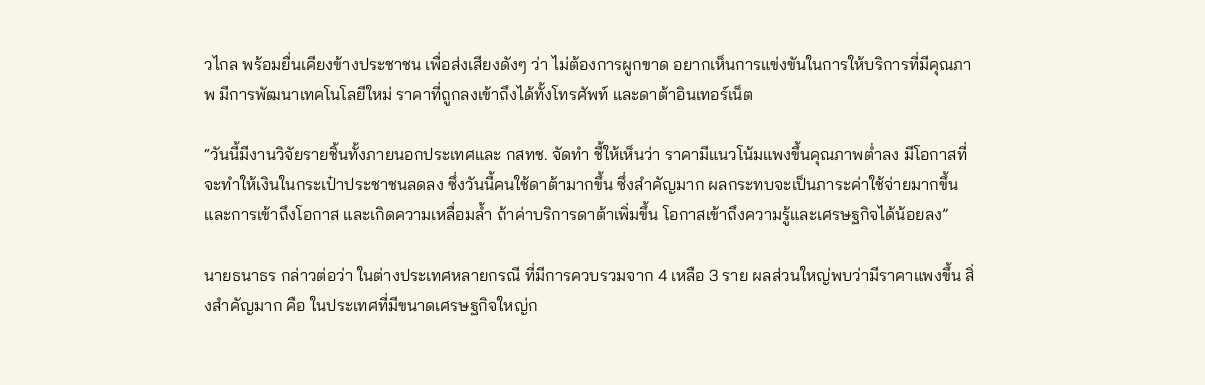วไกล พร้อมยื่นเคียงข้างประชาชน เพื่อส่งเสียงดังๆ ว่า ไม่ต้องการผูกขาด อยากเห็นการแข่งขันในการให้บริการที่มีคุณภาพ มีการพัฒนาเทคโนโลยีใหม่ ราคาที่ถูกลงเข้าถึงได้ทั้งโทรศัพท์ และดาต้าอินเทอร์เน็ต

“วันนี้มีงานวิจัยรายชิ้นทั้งภายนอกประเทศและ กสทช. จัดทำ ชี้ให้เห็นว่า ราคามีแนวโน้มแพงขึ้นคุณภาพต่ำลง มีโอกาสที่จะทำให้เงินในกระเป๋าประชาชนลดลง ซึ่งวันนี้คนใช้ดาต้ามากขึ้น ซึ่งสำคัญมาก ผลกระทบจะเป็นภาระค่าใช้จ่ายมากขึ้น และการเข้าถึงโอกาส และเกิดความเหลื่อมล้ำ ถ้าค่าบริการดาต้าเพิ่มขึ้น โอกาสเข้าถึงความรู้และเศรษฐกิจได้น้อยลง”

นายธนาธร กล่าวต่อว่า ในต่างประเทศหลายกรณี ที่มีการควบรวมจาก 4 เหลือ 3 ราย ผลส่วนใหญ่พบว่ามีราคาแพงขึ้น สิ่งสำคัญมาก คือ ในประเทศที่มีขนาดเศรษฐกิจใหญ่ก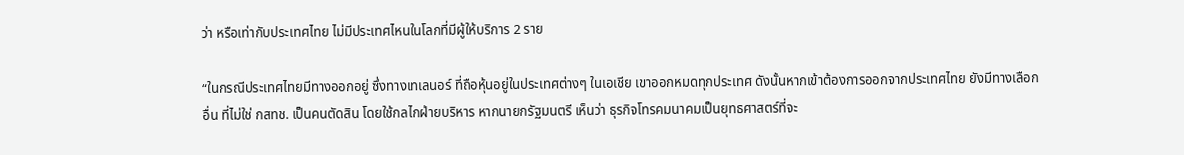ว่า หรือเท่ากับประเทศไทย ไม่มีประเทศไหนในโลกที่มีผู้ให้บริการ 2 ราย

“ในกรณีประเทศไทยมีทางออกอยู่ ซึ่งทางเทเลนอร์ ที่ถือหุ้นอยู่ในประเทศต่างๆ ในเอเชีย เขาออกหมดทุกประเทศ ดังนั้นหากเข้าต้องการออกจากประเทศไทย ยังมีทางเลือกอื่น ที่ไม่ใช่ กสทช. เป็นคนตัดสิน โดยใช้กลไกฝ่ายบริหาร หากนายกรัฐมนตรี เห็นว่า ธุรกิจโทรคมนาคมเป็นยุทธศาสตร์ที่จะ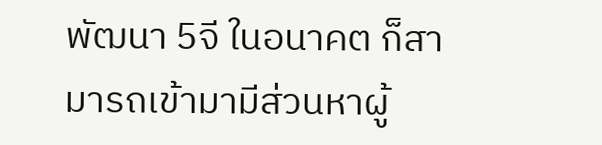พัฒนา 5จี ในอนาคต ก็สามารถเข้ามามีส่วนหาผู้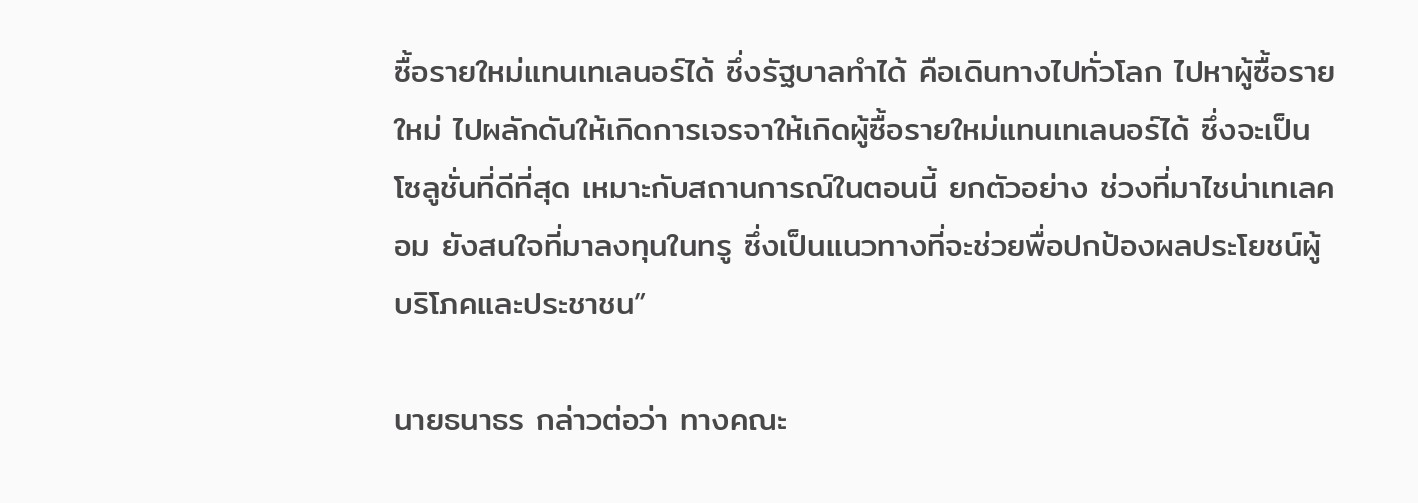ซื้อรายใหม่แทนเทเลนอร์ได้ ซึ่งรัฐบาลทำได้ คือเดินทางไปทั่วโลก ไปหาผู้ซื้อรายใหม่ ไปผลักดันให้เกิดการเจรจาให้เกิดผู้ซื้อรายใหม่แทนเทเลนอร์ได้ ซึ่งจะเป็นโซลูชั่นที่ดีที่สุด เหมาะกับสถานการณ์ในตอนนี้ ยกตัวอย่าง ช่วงที่มาไชน่าเทเลคอม ยังสนใจที่มาลงทุนในทรู ซึ่งเป็นแนวทางที่จะช่วยพื่อปกป้องผลประโยชน์ผู้บริโภคและประชาชน”

นายธนาธร กล่าวต่อว่า ทางคณะ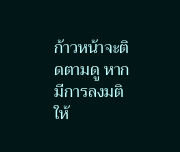ก้าวหน้าจะติดตามดู หากมีการลงมติให้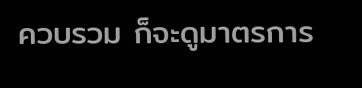ควบรวม ก็จะดูมาตรการ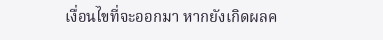เงื่อนไขที่จะออกมา หากยังเกิดผลค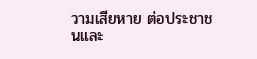วามเสียหาย ต่อประชาชนและ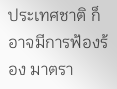ประเทศชาติ ก็อาจมีการฟ้องร้อง มาตรา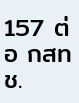157 ต่อ กสทช.